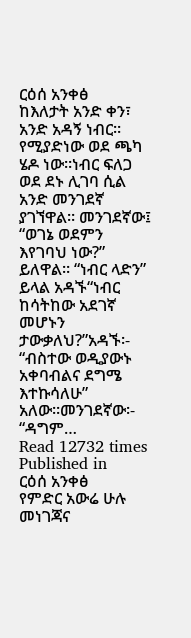ርዕሰ አንቀፅ
ከእለታት አንድ ቀን፣ አንድ አዳኝ ነብር። የሚያድነው ወደ ጫካ ሄዶ ነው።ነብር ፍለጋ ወደ ደኑ ሊገባ ሲል አንድ መንገደኛ ያገኘዋል። መንገደኛው፤ “ወገኔ ወደምን እየገባህ ነው?” ይለዋል። “ነብር ላድን” ይላል አዳኙ“ነብር ከሳትከው አደገኛ መሆኑን ታውቃለህ?”አዳኙ፡- “ብስተው ወዲያውኑ አቀባብልና ደግሜ እተኩሳለሁ” አለው።መንገደኛው፡- “ዳግም…
Read 12732 times
Published in
ርዕሰ አንቀፅ
የምድር አውሬ ሁሉ መነገጃና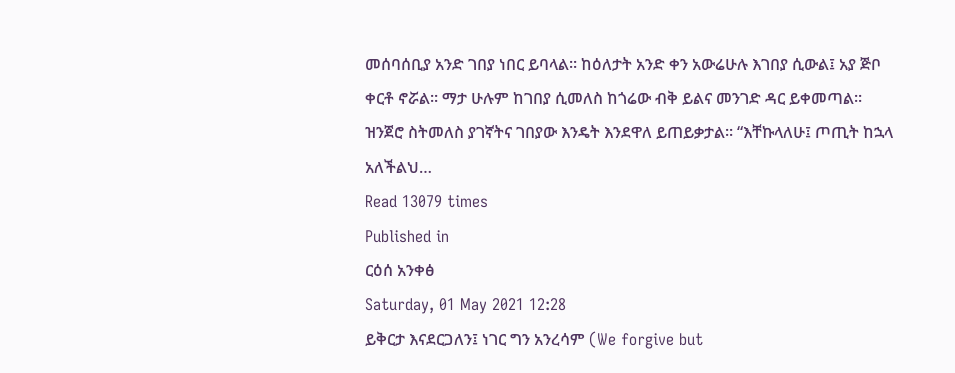መሰባሰቢያ አንድ ገበያ ነበር ይባላል፡፡ ከዕለታት አንድ ቀን አውሬሁሉ እገበያ ሲውል፤ አያ ጅቦ ቀርቶ ኖሯል፡፡ ማታ ሁሉም ከገበያ ሲመለስ ከጎሬው ብቅ ይልና መንገድ ዳር ይቀመጣል፡፡ ዝንጀሮ ስትመለስ ያገኛትና ገበያው እንዴት እንደዋለ ይጠይቃታል፡፡ “እቸኩላለሁ፤ ጦጢት ከኋላ አለችልህ…
Read 13079 times
Published in
ርዕሰ አንቀፅ
Saturday, 01 May 2021 12:28
ይቅርታ እናደርጋለን፤ ነገር ግን አንረሳም (We forgive but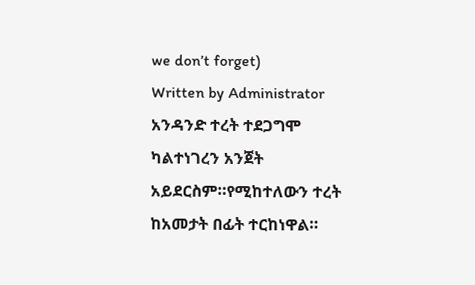we don’t forget)
Written by Administrator
አንዳንድ ተረት ተደጋግሞ ካልተነገረን አንጀት አይደርስም።የሚከተለውን ተረት ከአመታት በፊት ተርከነዋል።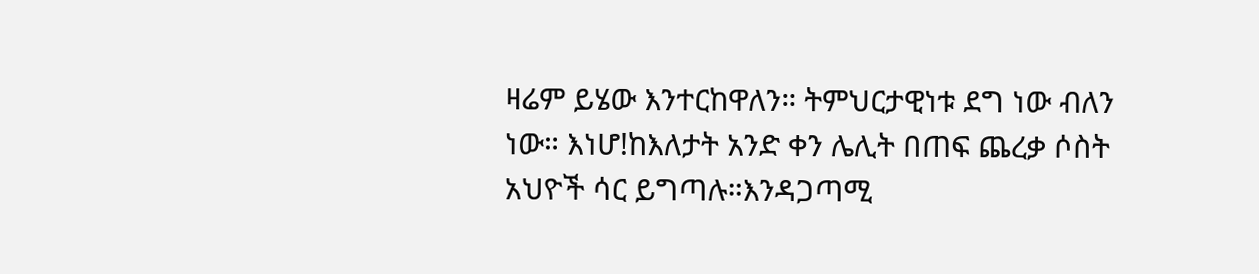ዛሬም ይሄው እንተርከዋለን። ትምህርታዊነቱ ደግ ነው ብለን ነው። እነሆ!ከእለታት አንድ ቀን ሌሊት በጠፍ ጨረቃ ሶስት አህዮች ሳር ይግጣሉ።እንዳጋጣሚ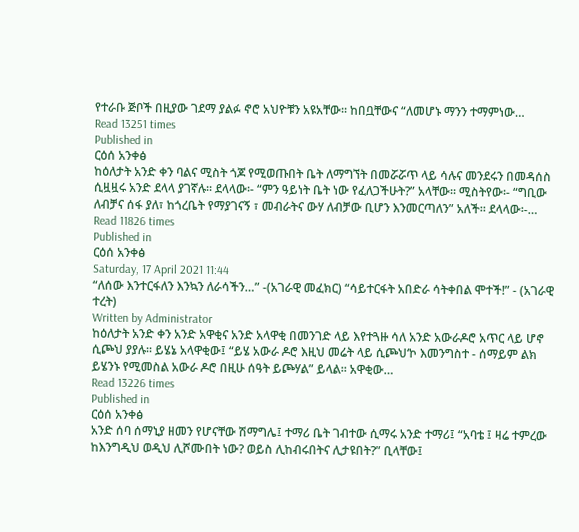የተራቡ ጅቦች በዚያው ገደማ ያልፉ ኖሮ አህዮቹን አዩአቸው። ከበቧቸውና “ለመሆኑ ማንን ተማምነው…
Read 13251 times
Published in
ርዕሰ አንቀፅ
ከዕለታት አንድ ቀን ባልና ሚስት ጎጆ የሚወጡበት ቤት ለማግኘት በመሯሯጥ ላይ ሳሉና መንደሩን በመዳሰስ ሲዟዟሩ አንድ ደላላ ያገኛሉ። ደላላው፡- “ምን ዓይነት ቤት ነው የፈለጋችሁት?” አላቸው። ሚስትየው፡- “ግቢው ለብቻና ሰፋ ያለ፣ ከጎረቤት የማያገናኝ ፣ መብራትና ውሃ ለብቻው ቢሆን እንመርጣለን” አለች። ደላላው፡-…
Read 11826 times
Published in
ርዕሰ አንቀፅ
Saturday, 17 April 2021 11:44
“ለሰው እንተርፋለን እንኳን ለራሳችን…” -(አገራዊ መፈክር) “ሳይተርፋት አበድራ ሳትቀበል ሞተች!” - (አገራዊ ተረት)
Written by Administrator
ከዕለታት አንድ ቀን አንድ አዋቂና አንድ አላዋቂ በመንገድ ላይ እየተጓዙ ሳለ አንድ አውራዶሮ አጥር ላይ ሆኖ ሲጮህ ያያሉ፡፡ ይሄኔ አላዋቂው፤ “ይሄ አውራ ዶሮ እዚህ መሬት ላይ ሲጮህ‘ኮ እመንግስተ - ሰማይም ልክ ይሄንኑ የሚመስል አውራ ዶሮ በዚሁ ሰዓት ይጮሃል” ይላል፡፡ አዋቂው…
Read 13226 times
Published in
ርዕሰ አንቀፅ
አንድ ሰባ ሰማኒያ ዘመን የሆናቸው ሽማግሌ፤ ተማሪ ቤት ገብተው ሲማሩ አንድ ተማሪ፤ “አባቴ ፤ ዛሬ ተምረው ከእንግዲህ ወዲህ ሊሾሙበት ነው? ወይስ ሊከብሩበትና ሊታዩበት?” ቢላቸው፤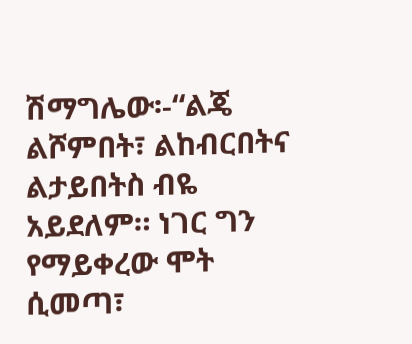ሽማግሌው፡-“ልጄ ልሾምበት፣ ልከብርበትና ልታይበትስ ብዬ አይደለም። ነገር ግን የማይቀረው ሞት ሲመጣ፣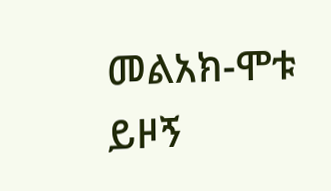መልአክ-ሞቱ ይዞኝ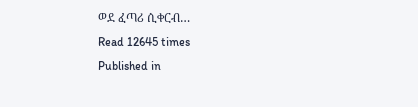ወደ ፈጣሪ ሲቀርብ…
Read 12645 times
Published in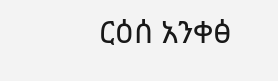ርዕሰ አንቀፅ